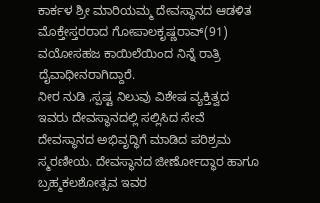ಕಾರ್ಕಳ ಶ್ರೀ ಮಾರಿಯಮ್ಮ ದೇವಸ್ಥಾನದ ಆಡಳಿತ ಮೊಕ್ತೇಸ್ತರರಾದ ಗೋಪಾಲಕೃಷ್ಣರಾವ್(91) ವಯೋಸಹಜ ಕಾಯಿಲೆಯಿಂದ ನಿನ್ನೆ ರಾತ್ರಿ ದೈವಾಧೀನರಾಗಿದ್ದಾರೆ.
ನೀರ ನುಡಿ ,ಸ್ಪಷ್ಟ ನಿಲುವು ವಿಶೇಷ ವ್ಯಕ್ತಿತ್ವದ ಇವರು ದೇವಸ್ಥಾನದಲ್ಲಿ ಸಲ್ಲಿಸಿದ ಸೇವೆ ದೇವಸ್ಥಾನದ ಅಭಿವೃದ್ಧಿಗೆ ಮಾಡಿದ ಪರಿಶ್ರಮ ಸ್ಮರಣೀಯ. ದೇವಸ್ಥಾನದ ಜೀರ್ಣೋದ್ಧಾರ ಹಾಗೂ ಬ್ರಹ್ಮಕಲಶೋತ್ಸವ ಇವರ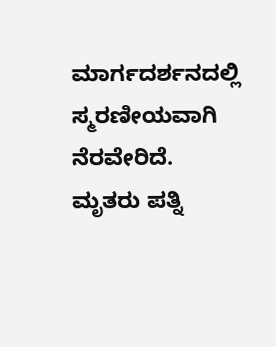ಮಾರ್ಗದರ್ಶನದಲ್ಲಿ ಸ್ಮರಣೀಯವಾಗಿ ನೆರವೇರಿದೆ.
ಮೃತರು ಪತ್ನಿ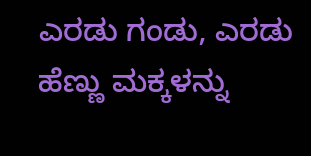ಎರಡು ಗಂಡು, ಎರಡು ಹೆಣ್ಣು ಮಕ್ಕಳನ್ನು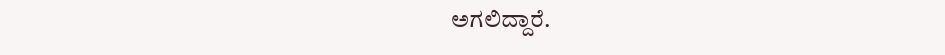ಅಗಲಿದ್ದಾರೆ.